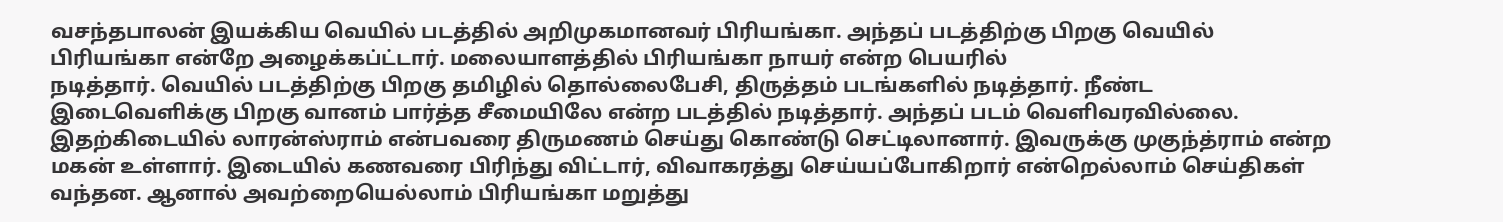வசந்தபாலன் இயக்கிய வெயில் படத்தில் அறிமுகமானவர் பிரியங்கா. அந்தப் படத்திற்கு பிறகு வெயில் பிரியங்கா என்றே அழைக்கப்ட்டார். மலையாளத்தில் பிரியங்கா நாயர் என்ற பெயரில்
நடித்தார். வெயில் படத்திற்கு பிறகு தமிழில் தொல்லைபேசி, திருத்தம் படங்களில் நடித்தார். நீண்ட இடைவெளிக்கு பிறகு வானம் பார்த்த சீமையிலே என்ற படத்தில் நடித்தார். அந்தப் படம் வெளிவரவில்லை.
இதற்கிடையில் லாரன்ஸ்ராம் என்பவரை திருமணம் செய்து கொண்டு செட்டிலானார். இவருக்கு முகுந்த்ராம் என்ற மகன் உள்ளார். இடையில் கணவரை பிரிந்து விட்டார், விவாகரத்து செய்யப்போகிறார் என்றெல்லாம் செய்திகள் வந்தன. ஆனால் அவற்றையெல்லாம் பிரியங்கா மறுத்து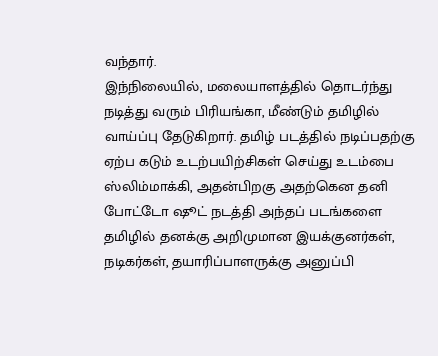வந்தார்.
இந்நிலையில், மலையாளத்தில் தொடர்ந்து நடித்து வரும் பிரியங்கா, மீண்டும் தமிழில் வாய்ப்பு தேடுகிறார். தமிழ் படத்தில் நடிப்பதற்கு ஏற்ப கடும் உடற்பயிற்சிகள் செய்து உடம்பை ஸ்லிம்மாக்கி, அதன்பிறகு அதற்கென தனி போட்டோ ஷூட் நடத்தி அந்தப் படங்களை தமிழில் தனக்கு அறிமுமான இயக்குனர்கள், நடிகர்கள், தயாரிப்பாளருக்கு அனுப்பி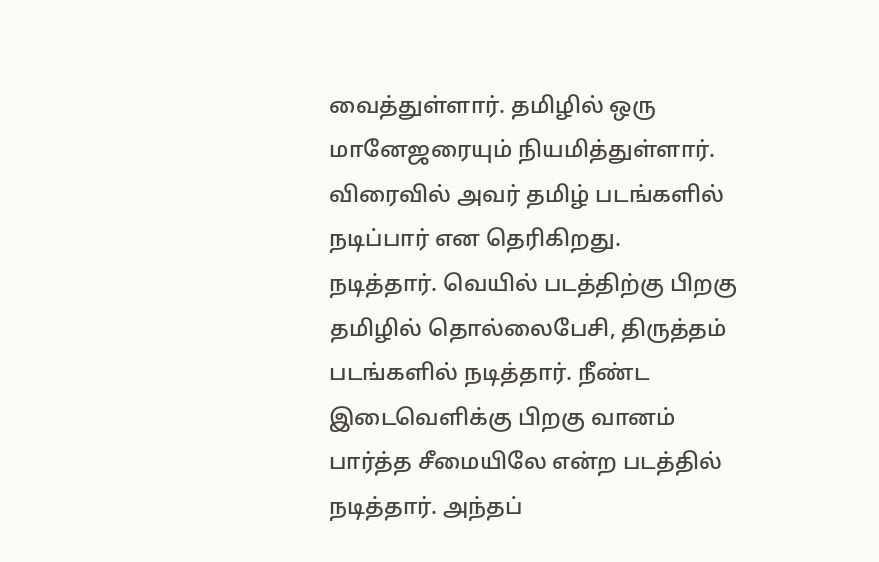வைத்துள்ளார். தமிழில் ஒரு மானேஜரையும் நியமித்துள்ளார். விரைவில் அவர் தமிழ் படங்களில் நடிப்பார் என தெரிகிறது.
நடித்தார். வெயில் படத்திற்கு பிறகு தமிழில் தொல்லைபேசி, திருத்தம் படங்களில் நடித்தார். நீண்ட இடைவெளிக்கு பிறகு வானம் பார்த்த சீமையிலே என்ற படத்தில் நடித்தார். அந்தப்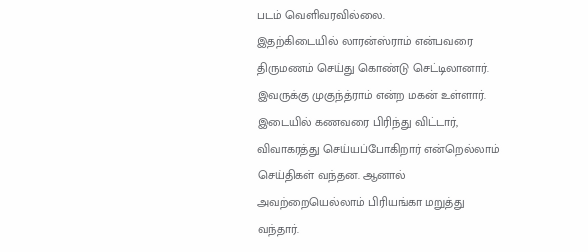படம் வெளிவரவில்லை.
இதற்கிடையில் லாரன்ஸ்ராம் என்பவரை திருமணம் செய்து கொண்டு செட்டிலானார். இவருக்கு முகுந்த்ராம் என்ற மகன் உள்ளார். இடையில் கணவரை பிரிந்து விட்டார், விவாகரத்து செய்யப்போகிறார் என்றெல்லாம் செய்திகள் வந்தன. ஆனால் அவற்றையெல்லாம் பிரியங்கா மறுத்து வந்தார்.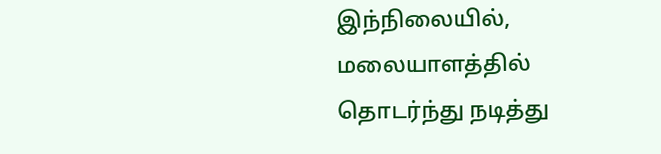இந்நிலையில், மலையாளத்தில் தொடர்ந்து நடித்து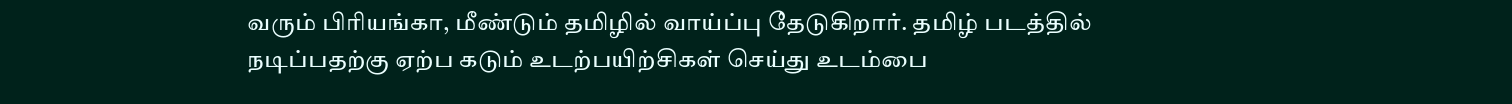வரும் பிரியங்கா, மீண்டும் தமிழில் வாய்ப்பு தேடுகிறார். தமிழ் படத்தில் நடிப்பதற்கு ஏற்ப கடும் உடற்பயிற்சிகள் செய்து உடம்பை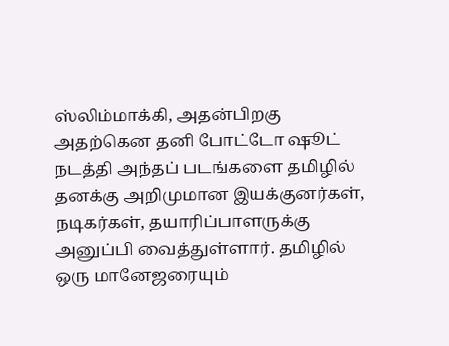ஸ்லிம்மாக்கி, அதன்பிறகு அதற்கென தனி போட்டோ ஷூட் நடத்தி அந்தப் படங்களை தமிழில் தனக்கு அறிமுமான இயக்குனர்கள், நடிகர்கள், தயாரிப்பாளருக்கு அனுப்பி வைத்துள்ளார். தமிழில் ஒரு மானேஜரையும்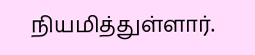நியமித்துள்ளார்.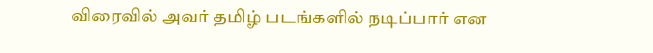விரைவில் அவர் தமிழ் படங்களில் நடிப்பார் என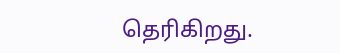தெரிகிறது.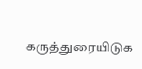கருத்துரையிடுக